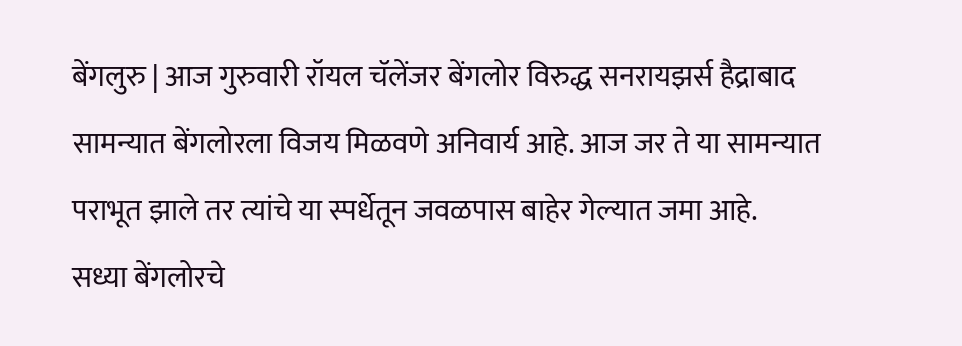बेंगलुरु | आज गुरुवारी रॉयल चॅलेंजर बेंगलोर विरुद्ध सनरायझर्स हैद्राबाद सामन्यात बेंगलोरला विजय मिळवणे अनिवार्य आहे. आज जर ते या सामन्यात पराभूत झाले तर त्यांचे या स्पर्धेतून जवळपास बाहेर गेल्यात जमा आहे.
सध्या बेंगलोरचे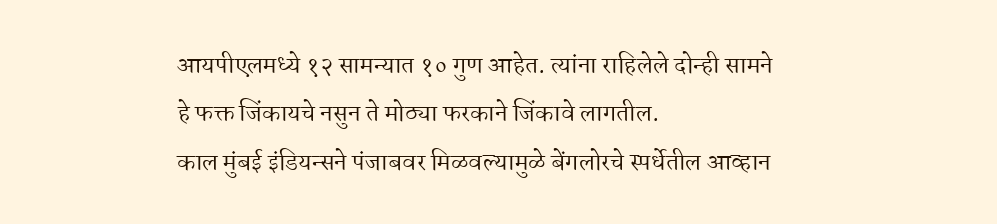आयपीएलमध्ये १२ सामन्यात १० गुण आहेत. त्यांना राहिलेले दोन्ही सामने हे फक्त जिंकायचे नसुन ते मोठ्या फरकाने जिंकावे लागतील.
काल मुंबई इंडियन्सने पंजाबवर मिळवल्यामुळे बेंगलोरचे स्पर्धेतील आव्हान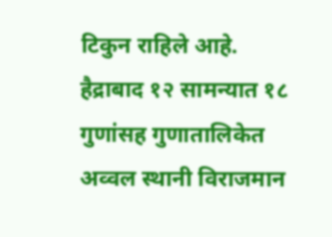टिकुन राहिले आहे. हैद्राबाद १२ सामन्यात १८ गुणांसह गुणातालिकेत अव्वल स्थानी विराजमान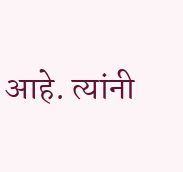आहे. त्यांनी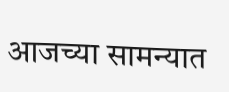आजच्या सामन्यात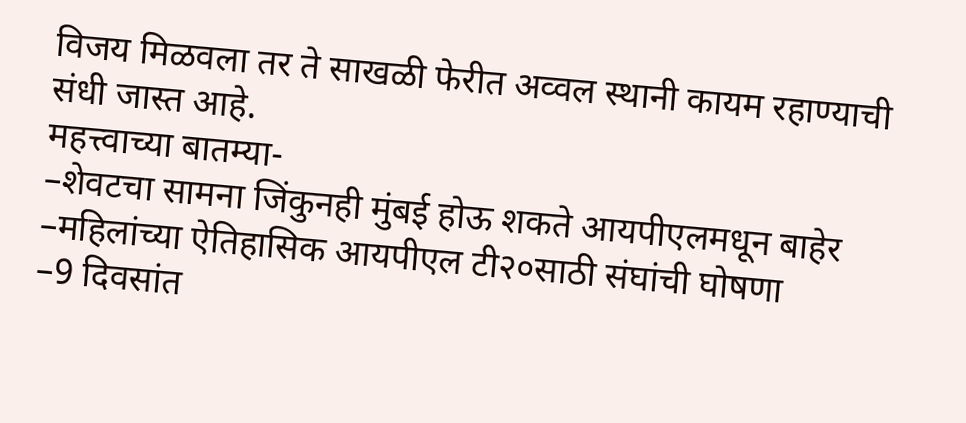विजय मिळवला तर ते साखळी फेरीत अव्वल स्थानी कायम रहाण्याची संधी जास्त आहे.
महत्त्वाच्या बातम्या-
–शेवटचा सामना जिंकुनही मुंबई होऊ शकते आयपीएलमधून बाहेर
–महिलांच्या ऐतिहासिक आयपीएल टी२०साठी संघांची घोषणा
–9 दिवसांत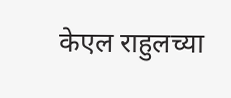केएल राहुलच्या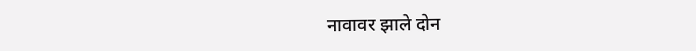नावावर झाले दोन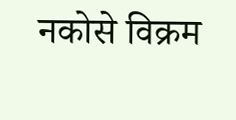नकोसे विक्रम